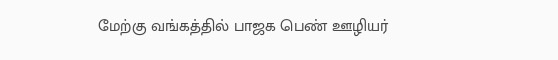மேற்கு வங்கத்தில் பாஜக பெண் ஊழியர்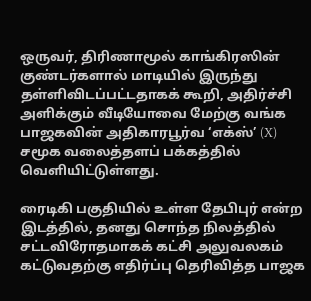ஒருவர், திரிணாமூல் காங்கிரஸின் குண்டர்களால் மாடியில் இருந்து தள்ளிவிடப்பட்டதாகக் கூறி, அதிர்ச்சி அளிக்கும் வீடியோவை மேற்கு வங்க பாஜகவின் அதிகாரபூர்வ ‘எக்ஸ்’ (X) சமூக வலைத்தளப் பக்கத்தில் வெளியிட்டுள்ளது.

ரைடிகி பகுதியில் உள்ள தேபிபுர் என்ற இடத்தில், தனது சொந்த நிலத்தில் சட்டவிரோதமாகக் கட்சி அலுவலகம் கட்டுவதற்கு எதிர்ப்பு தெரிவித்த பாஜக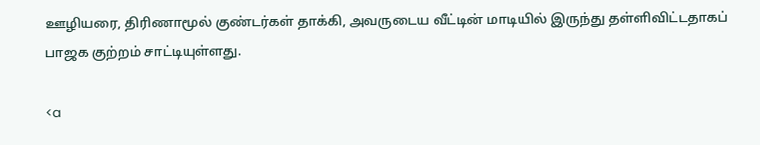ஊழியரை, திரிணாமூல் குண்டர்கள் தாக்கி, அவருடைய வீட்டின் மாடியில் இருந்து தள்ளிவிட்டதாகப் பாஜக குற்றம் சாட்டியுள்ளது.

<a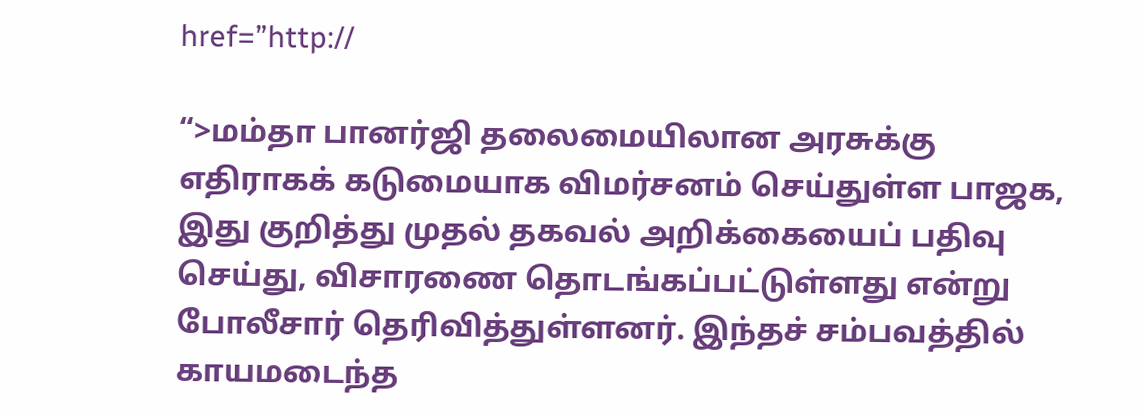href=”http://

“>மம்தா பானர்ஜி தலைமையிலான அரசுக்கு எதிராகக் கடுமையாக விமர்சனம் செய்துள்ள பாஜக, இது குறித்து முதல் தகவல் அறிக்கையைப் பதிவு செய்து, விசாரணை தொடங்கப்பட்டுள்ளது என்று போலீசார் தெரிவித்துள்ளனர். இந்தச் சம்பவத்தில் காயமடைந்த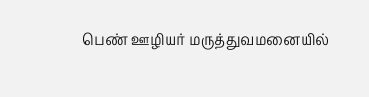பெண் ஊழியர் மருத்துவமனையில்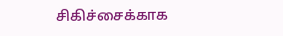சிகிச்சைக்காக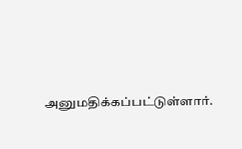அனுமதிக்கப்பட்டுள்ளார்.